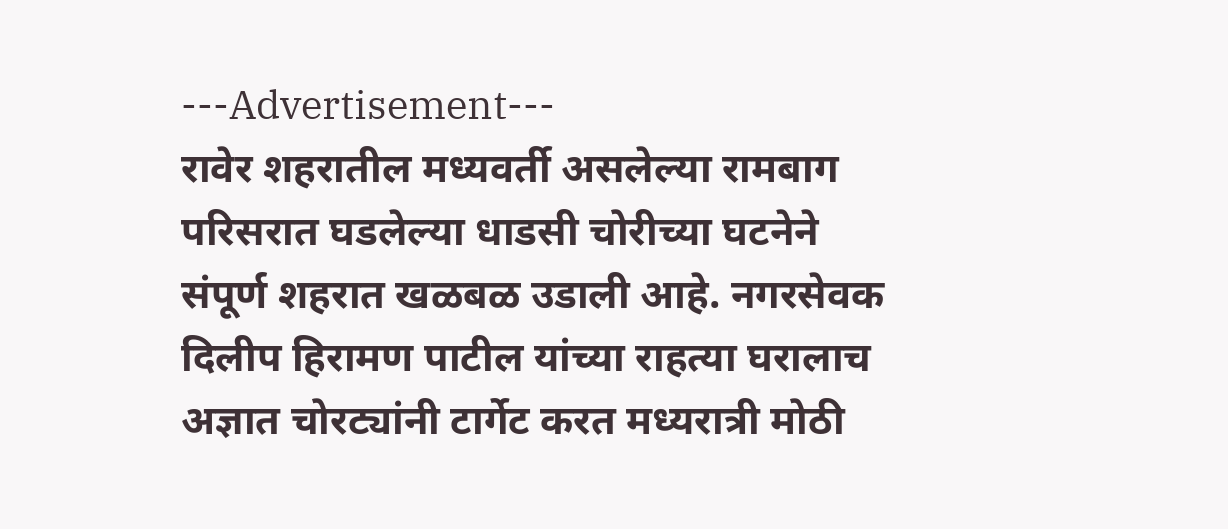---Advertisement---
रावेर शहरातील मध्यवर्ती असलेल्या रामबाग परिसरात घडलेल्या धाडसी चोरीच्या घटनेने संपूर्ण शहरात खळबळ उडाली आहे. नगरसेवक दिलीप हिरामण पाटील यांच्या राहत्या घरालाच अज्ञात चोरट्यांनी टार्गेट करत मध्यरात्री मोठी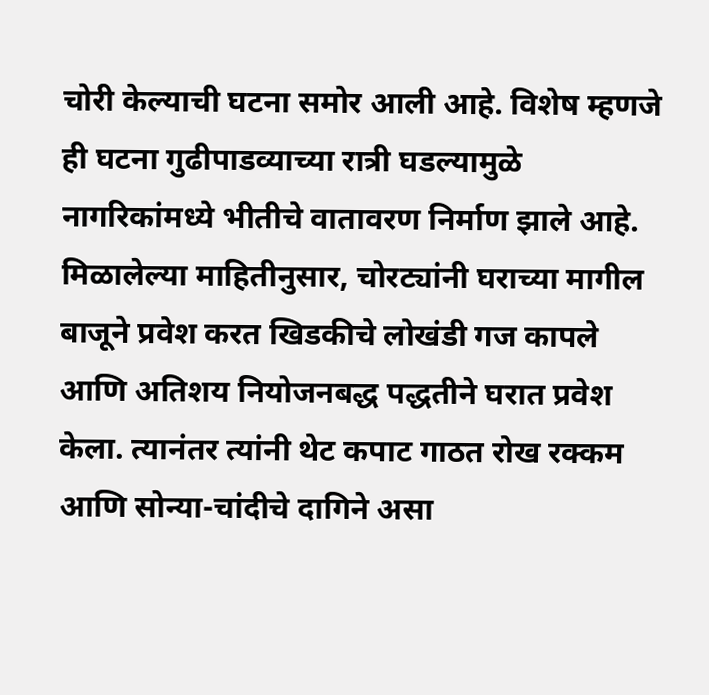चोरी केल्याची घटना समोर आली आहे. विशेष म्हणजे ही घटना गुढीपाडव्याच्या रात्री घडल्यामुळे नागरिकांमध्ये भीतीचे वातावरण निर्माण झाले आहे.
मिळालेल्या माहितीनुसार, चोरट्यांनी घराच्या मागील बाजूने प्रवेश करत खिडकीचे लोखंडी गज कापले आणि अतिशय नियोजनबद्ध पद्धतीने घरात प्रवेश केला. त्यानंतर त्यांनी थेट कपाट गाठत रोख रक्कम आणि सोन्या-चांदीचे दागिने असा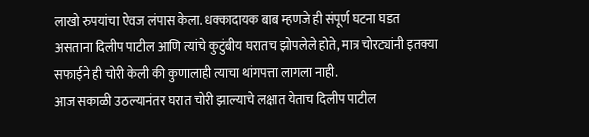लाखो रुपयांचा ऐवज लंपास केला. धक्कादायक बाब म्हणजे ही संपूर्ण घटना घडत असताना दिलीप पाटील आणि त्यांचे कुटुंबीय घरातच झोपलेले होते, मात्र चोरट्यांनी इतक्या सफाईने ही चोरी केली की कुणालाही त्याचा थांगपत्ता लागला नाही.
आज सकाळी उठल्यानंतर घरात चोरी झाल्याचे लक्षात येताच दिलीप पाटील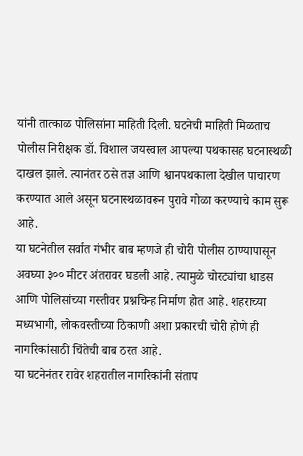यांनी तात्काळ पोलिसांना माहिती दिली. घटनेची माहिती मिळताच पोलीस निरीक्षक डॉ. विशाल जयस्वाल आपल्या पथकासह घटनास्थळी दाखल झाले. त्यानंतर ठसे तज्ञ आणि श्वानपथकाला देखील पाचारण करण्यात आले असून घटनास्थळावरून पुरावे गोळा करण्याचे काम सुरू आहे.
या घटनेतील सर्वात गंभीर बाब म्हणजे ही चोरी पोलीस ठाण्यापासून अवघ्या ३०० मीटर अंतरावर घडली आहे. त्यामुळे चोरट्यांचा धाडस आणि पोलिसांच्या गस्तीवर प्रश्नचिन्ह निर्माण होत आहे. शहराच्या मध्यभागी, लोकवस्तीच्या ठिकाणी अशा प्रकारची चोरी होणे ही नागरिकांसाठी चिंतेची बाब ठरत आहे.
या घटनेनंतर रावेर शहरातील नागरिकांनी संताप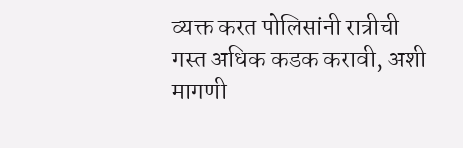व्यक्त करत पोलिसांनी रात्रीची गस्त अधिक कडक करावी, अशी मागणी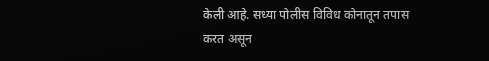केली आहे. सध्या पोलीस विविध कोनातून तपास करत असून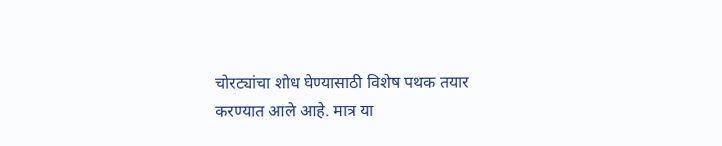चोरट्यांचा शोध घेण्यासाठी विशेष पथक तयार करण्यात आले आहे. मात्र या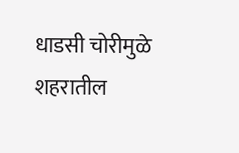धाडसी चोरीमुळे शहरातील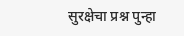सुरक्षेचा प्रश्न पुन्हा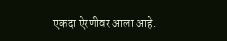एकदा ऐरणीवर आला आहे.